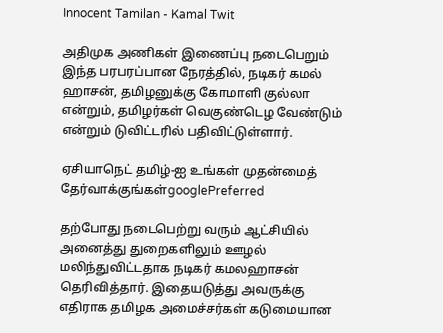Innocent Tamilan - Kamal Twit

அதிமுக அணிகள் இணைப்பு நடைபெறும் இந்த பரபரப்பான நேரத்தில், நடிகர் கமல் ஹாசன், தமிழனுக்கு கோமாளி குல்லா என்றும், தமிழர்கள் வெகுண்டெழ வேண்டும் என்றும் டுவிட்டரில் பதிவிட்டுள்ளார்.

ஏசியாநெட் தமிழ்-ஐ உங்கள் முதன்மைத் தேர்வாக்குங்கள்googlePreferred

தற்போது நடைபெற்று வரும் ஆட்சியில் அனைத்து துறைகளிலும் ஊழல் மலிந்துவிட்டதாக நடிகர் கமலஹாசன் தெரிவித்தார். இதையடுத்து அவருக்கு எதிராக தமிழக அமைச்சர்கள் கடுமையான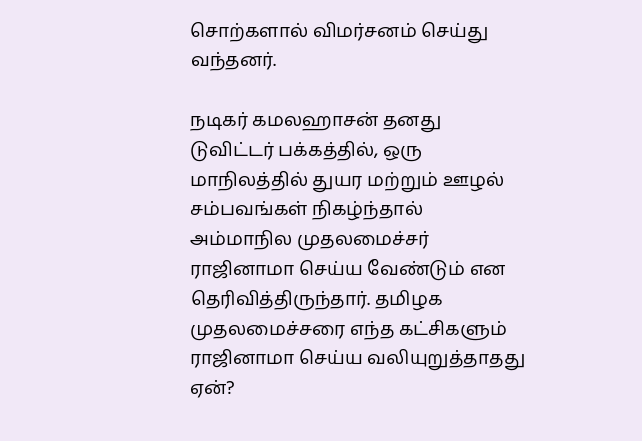சொற்களால் விமர்சனம் செய்து வந்தனர்.

நடிகர் கமலஹாசன் தனது டுவிட்டர் பக்கத்தில், ஒரு மாநிலத்தில் துயர மற்றும் ஊழல் சம்பவங்கள் நிகழ்ந்தால் அம்மாநில முதலமைச்சர் ராஜினாமா செய்ய வேண்டும் என தெரிவித்திருந்தார். தமிழக முதலமைச்சரை எந்த கட்சிகளும் ராஜினாமா செய்ய வலியுறுத்தாதது ஏன்?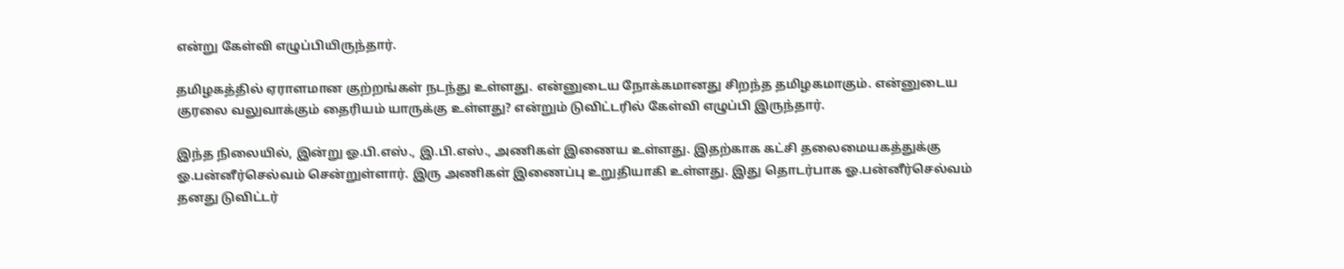என்று கேள்வி எழுப்பியிருந்தார்.

தமிழகத்தில் ஏராளமான குற்றங்கள் நடந்து உள்ளது. என்னுடைய நோக்கமானது சிறந்த தமிழகமாகும். என்னுடைய குரலை வலுவாக்கும் தைரியம் யாருக்கு உள்ளது? என்றும் டுவிட்டரில் கேள்வி எழுப்பி இருந்தார்.

இந்த நிலையில், இன்று ஓ.பி.எஸ்., இ.பி.எஸ்., அணிகள் இணைய உள்ளது. இதற்காக கட்சி தலைமையகத்துக்கு ஓ.பன்னீர்செல்வம் சென்றுள்ளார். இரு அணிகள் இணைப்பு உறுதியாகி உள்ளது. இது தொடர்பாக ஓ.பன்னீர்செல்வம் தனது டுவிட்டர்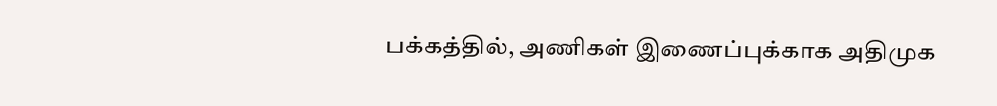பக்கத்தில், அணிகள் இணைப்புக்காக அதிமுக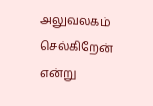அலுவலகம் செல்கிறேன் என்று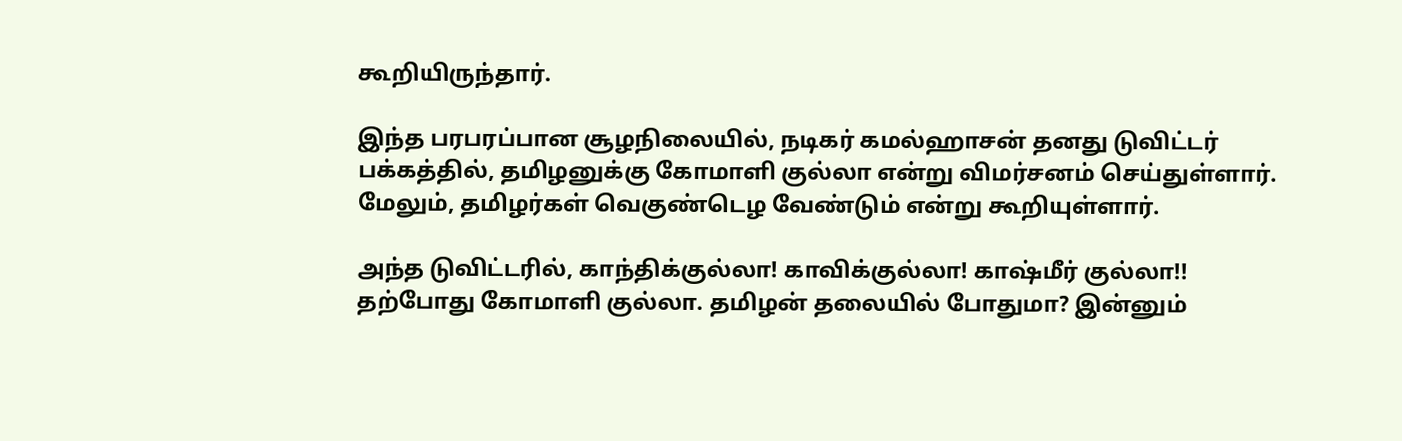கூறியிருந்தார்.

இந்த பரபரப்பான சூழநிலையில், நடிகர் கமல்ஹாசன் தனது டுவிட்டர் பக்கத்தில், தமிழனுக்கு கோமாளி குல்லா என்று விமர்சனம் செய்துள்ளார். மேலும், தமிழர்கள் வெகுண்டெழ வேண்டும் என்று கூறியுள்ளார்.

அந்த டுவிட்டரில், காந்திக்குல்லா! காவிக்குல்லா! காஷ்மீர் குல்லா!! தற்போது கோமாளி குல்லா. தமிழன் தலையில் போதுமா? இன்னும்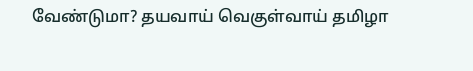வேண்டுமா? தயவாய் வெகுள்வாய் தமிழா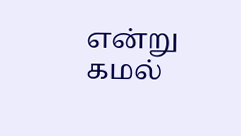என்று கமல்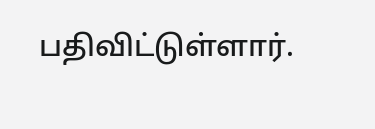பதிவிட்டுள்ளார்.